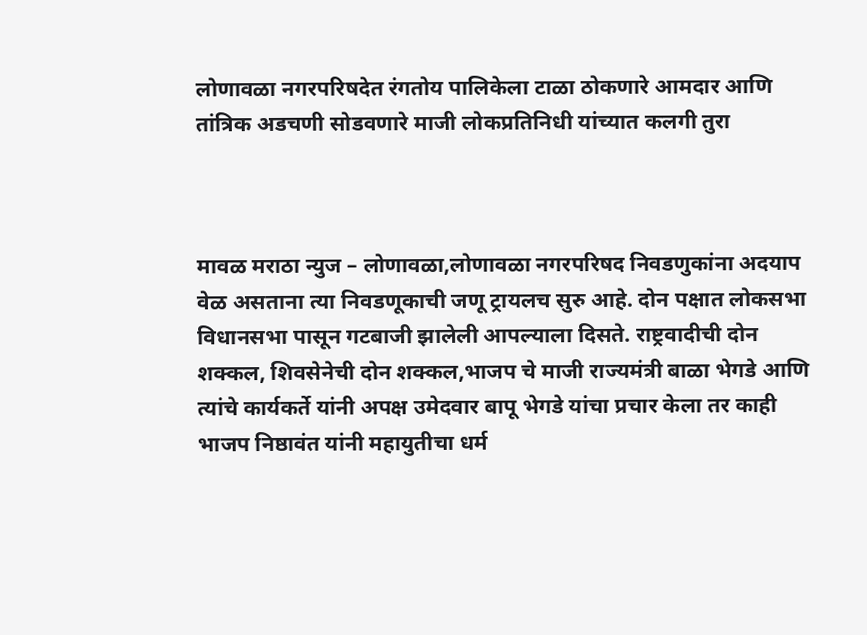लोणावळा नगरपरिषदेत रंगतोय पालिकेला टाळा ठोकणारे आमदार आणि तांत्रिक अडचणी सोडवणारे माजी लोकप्रतिनिधी यांच्यात कलगी तुरा



मावळ मराठा न्युज – लोणावळा,लोणावळा नगरपरिषद निवडणुकांना अदयाप वेळ असताना त्या निवडणूकाची जणू ट्रायलच सुरु आहे. दोन पक्षात लोकसभा विधानसभा पासून गटबाजी झालेली आपल्याला दिसते. राष्ट्रवादीची दोन शक्कल, शिवसेनेची दोन शक्कल,भाजप चे माजी राज्यमंत्री बाळा भेगडे आणि त्यांचे कार्यकर्ते यांनी अपक्ष उमेदवार बापू भेगडे यांचा प्रचार केला तर काही भाजप निष्ठावंत यांनी महायुतीचा धर्म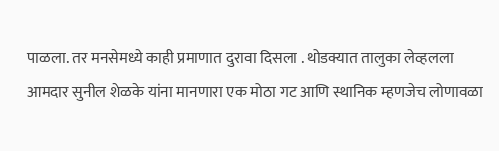पाळला. तर मनसेमध्ये काही प्रमाणात दुरावा दिसला . थोडक्यात तालुका लेव्हलला आमदार सुनील शेळके यांना मानणारा एक मोठा गट आणि स्थानिक म्हणजेच लोणावळा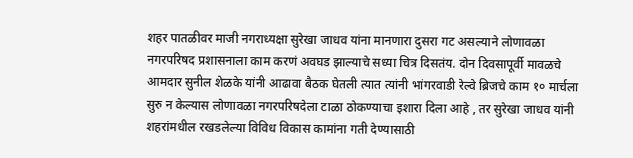शहर पातळीवर माजी नगराध्यक्षा सुरेखा जाधव यांना मानणारा दुसरा गट असल्याने लोणावळा नगरपरिषद प्रशासनाला काम करणं अवघड झाल्याचे सध्या चित्र दिसतंय. दोन दिवसापूर्वी मावळचे आमदार सुनील शेळके यांनी आढावा बैठक घेतली त्यात त्यांनी भांगरवाडी रेल्वे ब्रिजचे काम १० मार्चला सुरु न केल्यास लोणावळा नगरपरिषदेला टाळा ठोकण्याचा इशारा दिला आहे , तर सुरेखा जाधव यांनी शहरांमधील रखडलेल्या विविध विकास कामांना गती देण्यासाठी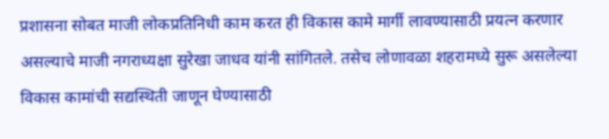प्रशासना सोबत माजी लोकप्रतिनिधी काम करत ही विकास कामे मार्गी लावण्यासाठी प्रयत्न करणार असल्याचे माजी नगराध्यक्षा सुरेखा जाधव यांनी सांगितले. तसेच लोणावळा शहरामध्ये सुरू असलेल्या विकास कामांची सद्यस्थिती जाणून घेण्यासाठी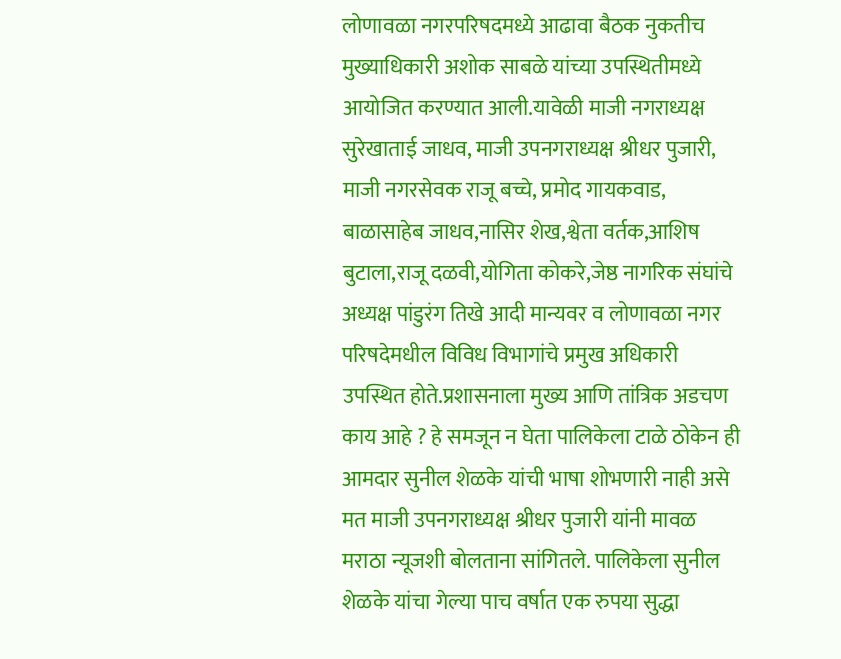लोणावळा नगरपरिषदमध्ये आढावा बैठक नुकतीच मुख्याधिकारी अशोक साबळे यांच्या उपस्थितीमध्ये आयोजित करण्यात आली.यावेळी माजी नगराध्यक्ष सुरेखाताई जाधव, माजी उपनगराध्यक्ष श्रीधर पुजारी, माजी नगरसेवक राजू बच्चे, प्रमोद गायकवाड, बाळासाहेब जाधव,नासिर शेख,श्वेता वर्तक,आशिष बुटाला,राजू दळवी,योगिता कोकरे,जेष्ठ नागरिक संघांचे अध्यक्ष पांडुरंग तिखे आदी मान्यवर व लोणावळा नगर परिषदेमधील विविध विभागांचे प्रमुख अधिकारी उपस्थित होते.प्रशासनाला मुख्य आणि तांत्रिक अडचण काय आहे ? हे समजून न घेता पालिकेला टाळे ठोकेन ही आमदार सुनील शेळके यांची भाषा शोभणारी नाही असे मत माजी उपनगराध्यक्ष श्रीधर पुजारी यांनी मावळ मराठा न्यूजशी बोलताना सांगितले. पालिकेला सुनील शेळके यांचा गेल्या पाच वर्षात एक रुपया सुद्धा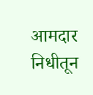आमदार निधीतून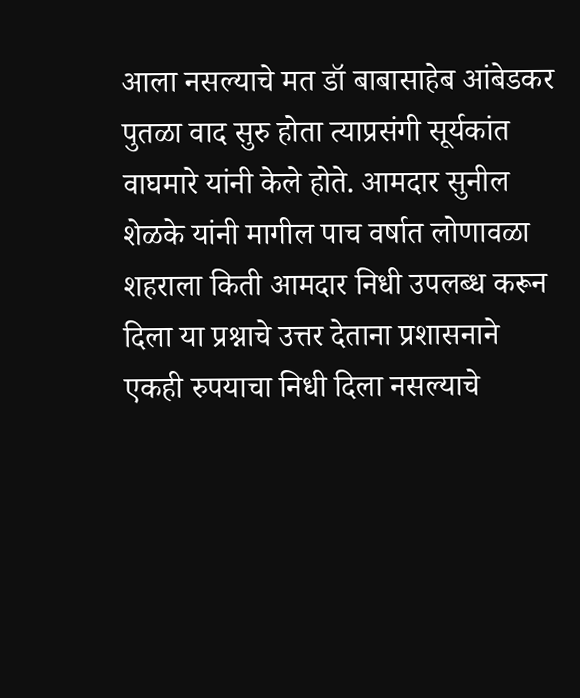आला नसल्याचे मत डॉ बाबासाहेब आंबेडकर पुतळा वाद सुरु होता त्याप्रसंगी सूर्यकांत वाघमारे यांनी केले होते. आमदार सुनील शेळके यांनी मागील पाच वर्षात लोणावळा शहराला किती आमदार निधी उपलब्ध करून दिला या प्रश्नाचे उत्तर देताना प्रशासनाने एकही रुपयाचा निधी दिला नसल्याचे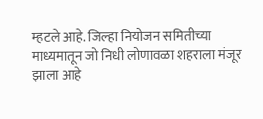म्हटले आहे. जिल्हा नियोजन समितीच्या माध्यमातून जो निधी लोणावळा शहराला मंजूर झाला आहे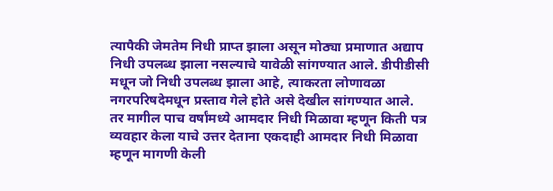त्यापैकी जेमतेम निधी प्राप्त झाला असून मोठ्या प्रमाणात अद्याप निधी उपलब्ध झाला नसल्याचे यावेळी सांगण्यात आले. डीपीडीसी मधून जो निधी उपलब्ध झाला आहे, त्याकरता लोणावळा नगरपरिषदेमधून प्रस्ताव गेले होते असे देखील सांगण्यात आले. तर मागील पाच वर्षांमध्ये आमदार निधी मिळावा म्हणून किती पत्र व्यवहार केला याचे उत्तर देताना एकदाही आमदार निधी मिळावा म्हणून मागणी केली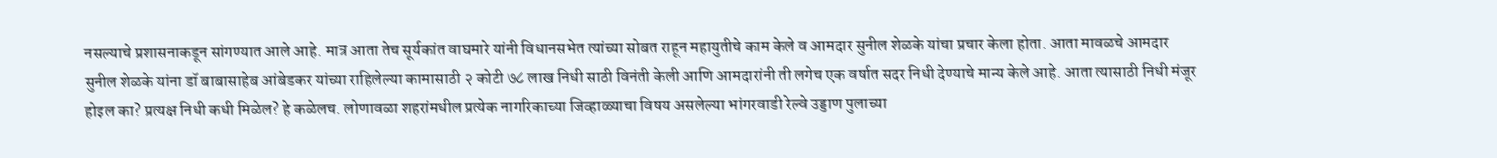नसल्याचे प्रशासनाकडून सांगण्यात आले आहे. मात्र आता तेच सूर्यकांत वाघमारे यांनी विधानसभेत त्यांच्या सोबत राहून महायुतीचे काम केले व आमदार सुनील शेळके यांचा प्रचार केला होता. आता मावळचे आमदार सुनील शेळके यांना डॉ बाबासाहेब आंबेडकर यांच्या राहिलेल्या कामासाठी २ कोटी ७८ लाख निधी साठी विनंती केली आणि आमदारांनी ती लगेच एक वर्षात सदर निधी देण्याचे मान्य केले आहे. आता त्यासाठी निधी मंजूर होइल का? प्रत्यक्ष निधी कधी मिळेल? हे कळेलच. लोणावळा शहरांमधील प्रत्येक नागरिकाच्या जिव्हाळ्याचा विषय असलेल्या भांगरवाडी रेल्वे उड्डाण पुलाच्या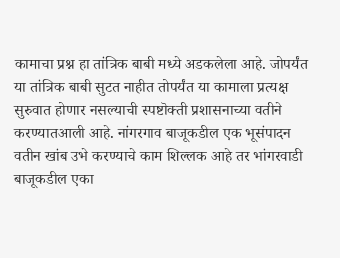कामाचा प्रश्न हा तांत्रिक बाबी मध्ये अडकलेला आहे. जोपर्यंत या तांत्रिक बाबी सुटत नाहीत तोपर्यंत या कामाला प्रत्यक्ष सुरुवात होणार नसल्याची स्पष्टॊक्ती प्रशासनाच्या वतीने करण्यातआली आहे. नांगरगाव बाजूकडील एक भूसंपादन वतीन खांब उभे करण्याचे काम शिल्लक आहे तर भांगरवाडी बाजूकडील एका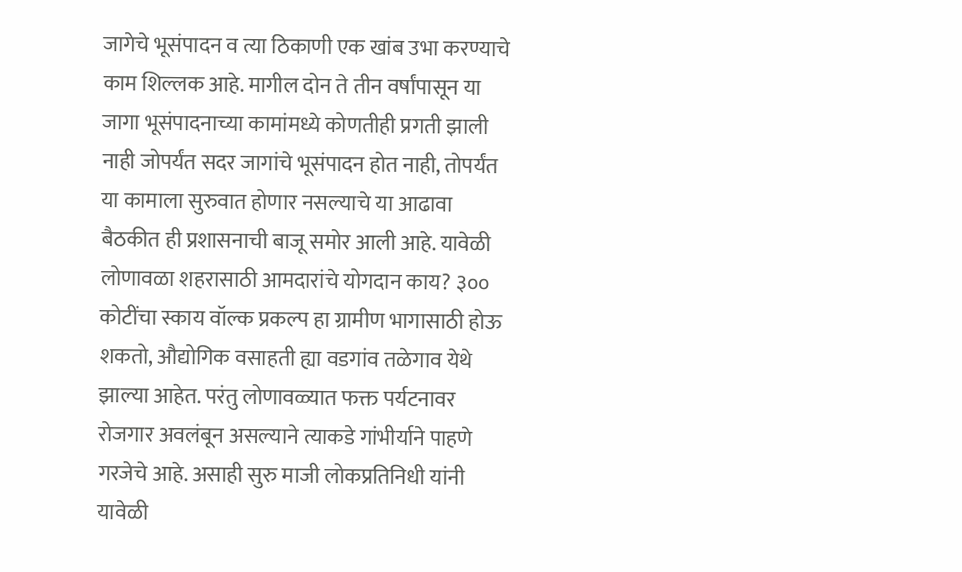जागेचे भूसंपादन व त्या ठिकाणी एक खांब उभा करण्याचे काम शिल्लक आहे. मागील दोन ते तीन वर्षांपासून या जागा भूसंपादनाच्या कामांमध्ये कोणतीही प्रगती झाली नाही जोपर्यंत सदर जागांचे भूसंपादन होत नाही, तोपर्यंत या कामाला सुरुवात होणार नसल्याचे या आढावा बैठकीत ही प्रशासनाची बाजू समोर आली आहे. यावेळी लोणावळा शहरासाठी आमदारांचे योगदान काय? ३०० कोटींचा स्काय वॉल्क प्रकल्प हा ग्रामीण भागासाठी होऊ शकतो, औद्योगिक वसाहती ह्या वडगांव तळेगाव येथे झाल्या आहेत. परंतु लोणावळ्यात फक्त पर्यटनावर रोजगार अवलंबून असल्याने त्याकडे गांभीर्याने पाहणे गरजेचे आहे. असाही सुरु माजी लोकप्रतिनिधी यांनी यावेळी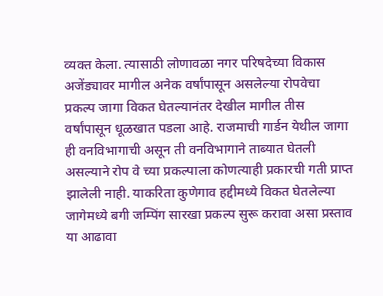व्यक्त केला. त्यासाठी लोणावळा नगर परिषदेच्या विकास अजेंड्यावर मागील अनेक वर्षांपासून असलेल्या रोपवेचा प्रकल्प जागा विकत घेतल्यानंतर देखील मागील तीस वर्षांपासून धूळखात पडला आहे. राजमाची गार्डन येथील जागा ही वनविभागाची असून ती वनविभागाने ताब्यात घेतली असल्याने रोप वे च्या प्रकल्पाला कोणत्याही प्रकारची गती प्राप्त झालेली नाही. याकरिता कुणेगाव हद्दीमध्ये विकत घेतलेल्या जागेमध्ये बगी जम्पिंग सारखा प्रकल्प सुरू करावा असा प्रस्ताव या आढावा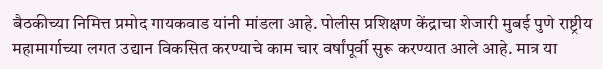बैठकीच्या निमित्त प्रमोद गायकवाड यांनी मांडला आहे. पोलीस प्रशिक्षण केंद्राचा शेजारी मुबई पुणे राष्ट्रीय महामार्गाच्या लगत उद्यान विकसित करण्याचे काम चार वर्षांपूर्वी सुरू करण्यात आले आहे. मात्र या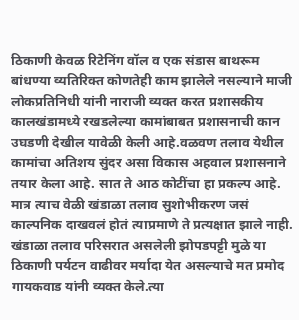ठिकाणी केवळ रिटेनिंग वॉल व एक संडास बाथरूम बांधण्या व्यतिरिक्त कोणतेही काम झालेले नसल्याने माजी लोकप्रतिनिधी यांनी नाराजी व्यक्त करत प्रशासकीय कालखंडामध्ये रखडलेल्या कामांबाबत प्रशासनाची कान उघडणी देखील यावेळी केली आहे.वळवण तलाव येथील कामांचा अतिशय सुंदर असा विकास अहवाल प्रशासनाने तयार केला आहे. सात ते आठ कोटींचा हा प्रकल्प आहे. मात्र त्याच वेळी खंडाळा तलाव सुशोभीकरण जसं काल्पनिक दाखवलं होतं त्याप्रमाणे ते प्रत्यक्षात झाले नाही. खंडाळा तलाव परिसरात असलेली झोपडपट्टी मुळे या ठिकाणी पर्यटन वाढीवर मर्यादा येत असल्याचे मत प्रमोद गायकवाड यांनी व्यक्त केले.त्या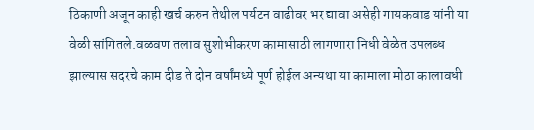ठिकाणी अजून काही खर्च करुन तेथील पर्यटन वाढीवर भर द्यावा असेही गायकवाड यांनी या वेळी सांगितले.वळवण तलाव सुशोभीकरण कामासाठी लागणारा निधी वेळेत उपलब्ध झाल्यास सदरचे काम दीड ते दोन वर्षांमध्ये पूर्ण होईल अन्यथा या कामाला मोठा कालावधी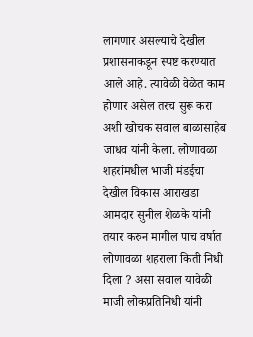लागणार असल्याचे देखील प्रशासनाकडून स्पष्ट करण्यात आले आहे. त्यावेळी वेळेत काम होणार असेल तरच सुरू करा अशी खोचक सवाल बाळासाहेब जाधव यांनी केला. लोणावळा शहरांमधील भाजी मंडईचा देखील विकास आराखडा आमदार सुनील शेळके यांनी तयार करुन मागील पाच वर्षात लोणावळा शहराला किती निधी दिला ? असा सवाल यावेळी माजी लोकप्रतिनिधी यांनी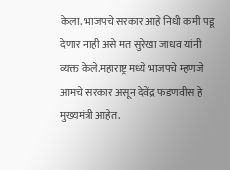केला. भाजपचे सरकार आहे निधी कमी पडू देणार नाही असे मत सुरेखा जाधव यांनी व्यक्त केले.महाराष्ट्र मध्ये भाजपचे म्हणजे आमचे सरकार असून देवेंद्र फडणवीस हे मुख्यमंत्री आहेत.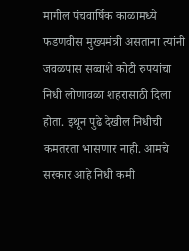मागील पंचवार्षिक काळामध्ये फडणवीस मुख्यमंत्री असताना त्यांनी जवळपास सव्वाशे कोटी रुपयांचा निधी लोणावळा शहरासाठी दिला होता. इथून पुढे देखील निधीची कमतरता भासणार नाही. आमचे सरकार आहे निधी कमी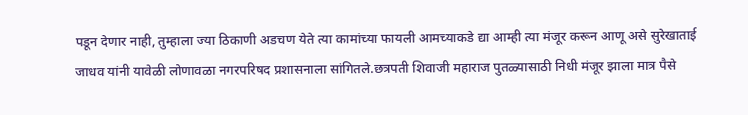पडून देणार नाही, तुम्हाला ज्या ठिकाणी अडचण येते त्या कामांच्या फायली आमच्याकडे द्या आम्ही त्या मंजूर करून आणू असे सुरेखाताई जाधव यांनी यावेळी लोणावळा नगरपरिषद प्रशासनाला सांगितले.छत्रपती शिवाजी महाराज पुतळ्यासाठी निधी मंजूर झाला मात्र पैसे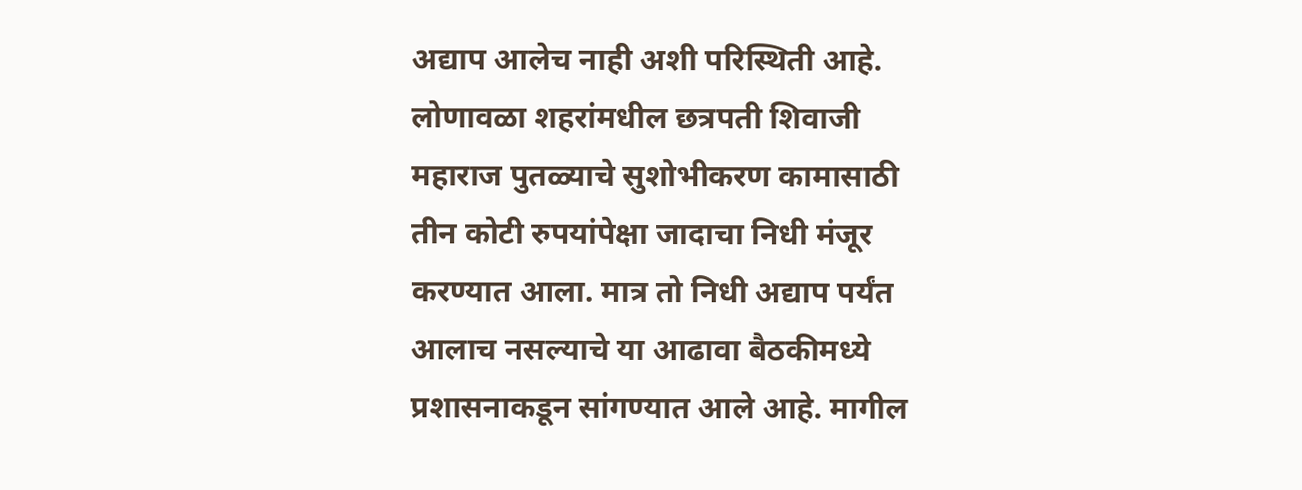अद्याप आलेच नाही अशी परिस्थिती आहे. लोणावळा शहरांमधील छत्रपती शिवाजी महाराज पुतळ्याचे सुशोभीकरण कामासाठी तीन कोटी रुपयांपेक्षा जादाचा निधी मंजूर करण्यात आला. मात्र तो निधी अद्याप पर्यंत आलाच नसल्याचे या आढावा बैठकीमध्ये प्रशासनाकडून सांगण्यात आले आहे. मागील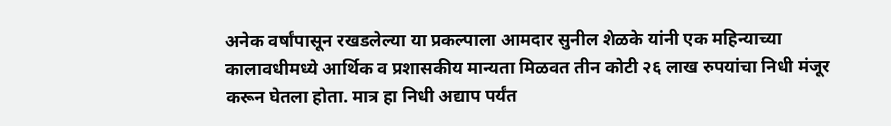अनेक वर्षांपासून रखडलेल्या या प्रकल्पाला आमदार सुनील शेळके यांनी एक महिन्याच्या कालावधीमध्ये आर्थिक व प्रशासकीय मान्यता मिळवत तीन कोटी २६ लाख रुपयांचा निधी मंजूर करून घेतला होता. मात्र हा निधी अद्याप पर्यंत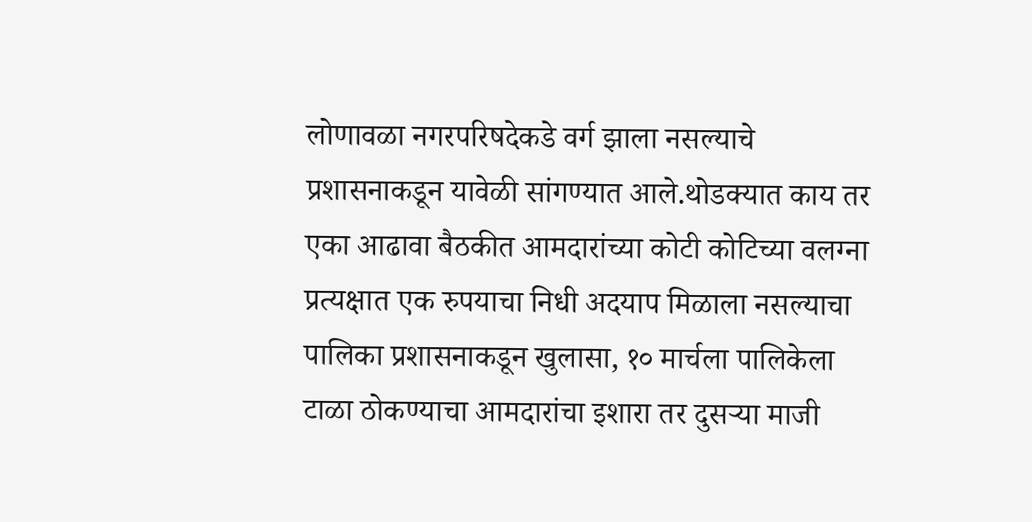लोणावळा नगरपरिषदेकडे वर्ग झाला नसल्याचे प्रशासनाकडून यावेळी सांगण्यात आले.थोडक्यात काय तर एका आढावा बैठकीत आमदारांच्या कोटी कोटिच्या वलग्ना प्रत्यक्षात एक रुपयाचा निधी अदयाप मिळाला नसल्याचा पालिका प्रशासनाकडून खुलासा, १० मार्चला पालिकेला टाळा ठोकण्याचा आमदारांचा इशारा तर दुसऱ्या माजी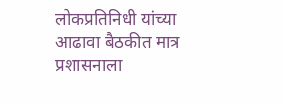लोकप्रतिनिधी यांच्या आढावा बैठकीत मात्र प्रशासनाला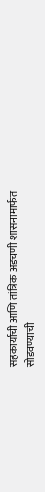सहकार्याची आणि तांत्रिक अडचणी शासनामार्फत सोडवण्याची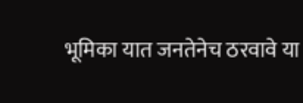भूमिका यात जनतेनेच ठरवावे या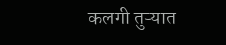कलगी तुऱ्यात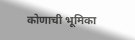कोणाची भूमिका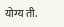योग्य ती.